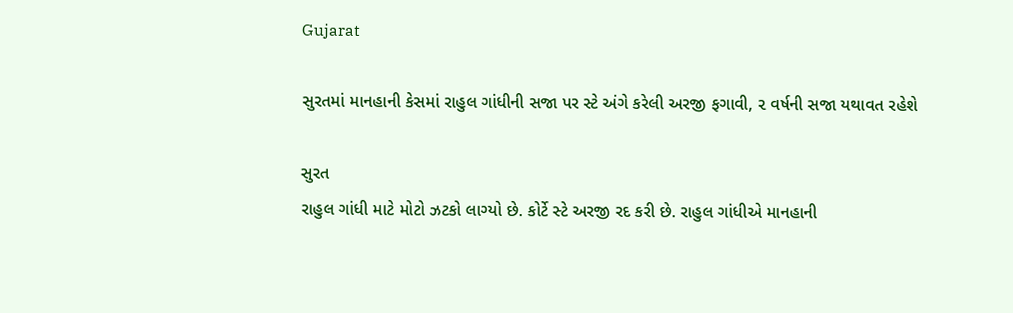Gujarat

સુરતમાં માનહાની કેસમાં રાહુલ ગાંધીની સજા પર સ્ટે અંગે કરેલી અરજી ફગાવી, ૨ વર્ષની સજા યથાવત રહેશે

સુરત
રાહુલ ગાંધી માટે મોટો ઝટકો લાગ્યો છે. કોર્ટે સ્ટે અરજી રદ કરી છે. રાહુલ ગાંધીએ માનહાની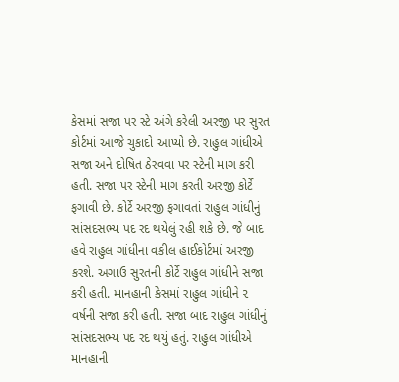કેસમાં સજા પર સ્ટે અંગે કરેલી અરજી પર સુરત કોર્ટમાં આજે ચુકાદો આપ્યો છે. રાહુલ ગાંધીએ સજા અને દોષિત ઠેરવવા પર સ્ટેની માગ કરી હતી. સજા પર સ્ટેની માગ કરતી અરજી કોર્ટે ફગાવી છે. કોર્ટે અરજી ફગાવતાં રાહુલ ગાંધીનું સાંસદસભ્ય પદ રદ થયેલું રહી શકે છે. જે બાદ હવે રાહુલ ગાંધીના વકીલ હાઈકોર્ટમાં અરજી કરશે. અગાઉ સુરતની કોર્ટે રાહુલ ગાંધીને સજા કરી હતી. માનહાની કેસમાં રાહુલ ગાંધીને ૨ વર્ષની સજા કરી હતી. સજા બાદ રાહુલ ગાંધીનું સાંસદસભ્ય પદ રદ થયું હતું. રાહુલ ગાંધીએ માનહાની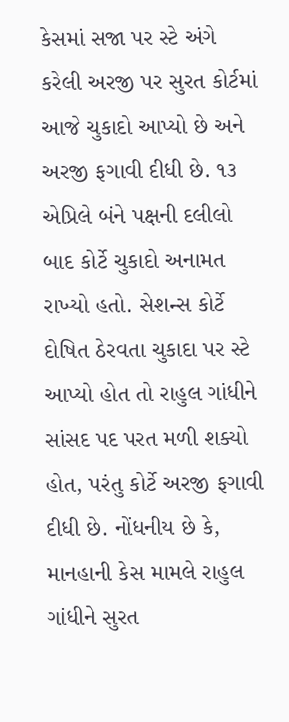કેસમાં સજા પર સ્ટે અંગે કરેલી અરજી પર સુરત કોર્ટમાં આજે ચુકાદો આપ્યો છે અને અરજી ફગાવી દીધી છે. ૧૩ એપ્રિલે બંને પક્ષની દલીલો બાદ કોર્ટે ચુકાદો અનામત રાખ્યો હતો. સેશન્સ કોર્ટે દોષિત ઠેરવતા ચુકાદા પર સ્ટે આપ્યો હોત તો રાહુલ ગાંધીને સાંસદ પદ પરત મળી શક્યો હોત, પરંતુ કોર્ટે અરજી ફગાવી દીધી છે. નોંધનીય છે કે, માનહાની કેસ મામલે રાહુલ ગાંધીને સુરત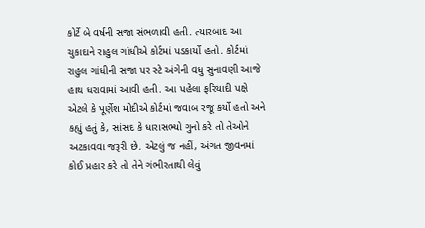કોર્ટે બે વર્ષની સજા સંભળાવી હતી. ત્યારબાદ આ ચુકાદાને રાહુલ ગાંધીએ કોર્ટમાં પડકાર્યો હતો. કોર્ટમાં રાહુલ ગાંધીની સજા પર સ્ટે અંગેની વધુ સુનાવણી આજે હાથ ધરાવામાં આવી હતી. આ પહેલા ફરિયાદી પક્ષે એટલે કે પૂર્ણેશ મોદીએ કોર્ટમાં જવાબ રજૂ કર્યો હતો અને કહ્યું હતું કે, સાંસદ કે ધારાસભ્યો ગુનો કરે તો તેઓને અટકાવવા જરૂરી છે. એટલું જ નહીં, અંગત જીવનમાં કોઈ પ્રહાર કરે તો તેને ગંભીરતાથી લેવું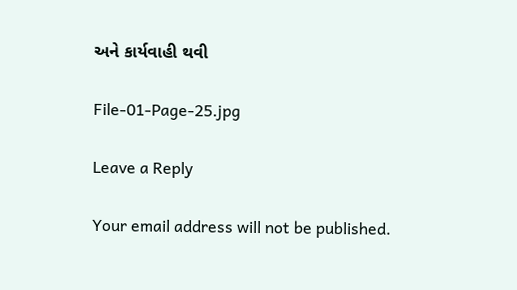અને કાર્યવાહી થવી

File-01-Page-25.jpg

Leave a Reply

Your email address will not be published.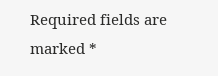Required fields are marked *